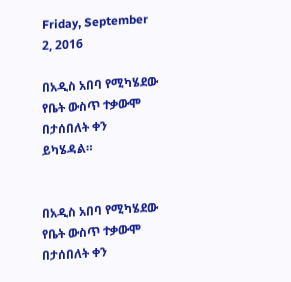Friday, September 2, 2016

በአዲስ አበባ የሚካሄደው የቤት ውስጥ ተቃውሞ በታሰበለት ቀን ይካሄዳል።


በአዲስ አበባ የሚካሄደው የቤት ውስጥ ተቃውሞ በታሰበለት ቀን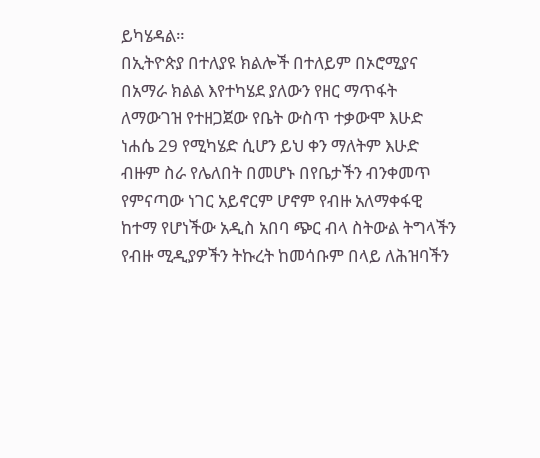ይካሄዳል።
በኢትዮጵያ በተለያዩ ክልሎች በተለይም በኦሮሚያና በአማራ ክልል እየተካሄደ ያለውን የዘር ማጥፋት ለማውገዝ የተዘጋጀው የቤት ውስጥ ተቃውሞ እሁድ ነሐሴ 29 የሚካሄድ ሲሆን ይህ ቀን ማለትም እሁድ ብዙም ስራ የሌለበት በመሆኑ በየቤታችን ብንቀመጥ የምናጣው ነገር አይኖርም ሆኖም የብዙ አለማቀፋዊ ከተማ የሆነችው አዲስ አበባ ጭር ብላ ስትውል ትግላችን የብዙ ሚዲያዎችን ትኩረት ከመሳቡም በላይ ለሕዝባችን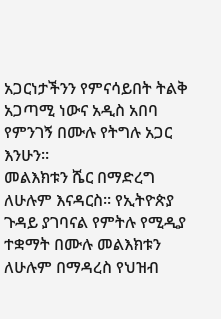አጋርነታችንን የምናሳይበት ትልቅ አጋጣሚ ነውና አዲስ አበባ የምንገኝ በሙሉ የትግሉ አጋር እንሁን።
መልእክቱን ሼር በማድረግ ለሁሉም እናዳርስ። የኢትዮጵያ ጉዳይ ያገባናል የምትሉ የሚዲያ ተቋማት በሙሉ መልእክቱን ለሁሉም በማዳረስ የህዝብ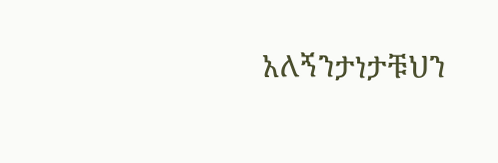አለኝንታነታቹህን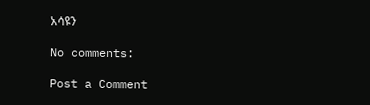አሳዩን

No comments:

Post a Comment